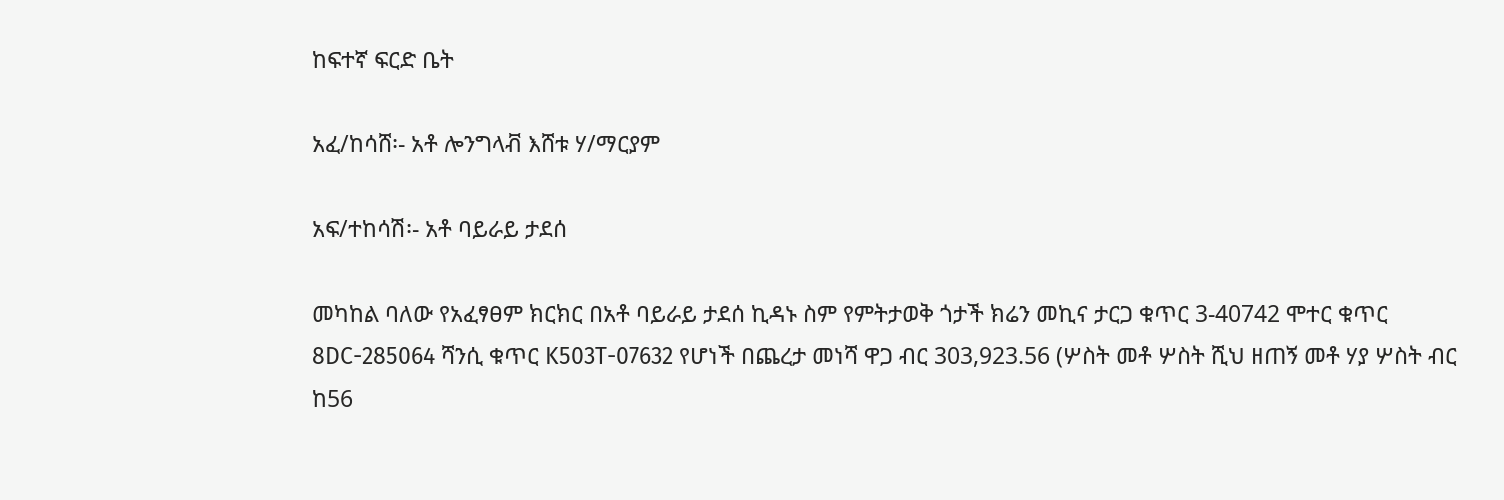ከፍተኛ ፍርድ ቤት

አፈ/ከሳሸ፡- አቶ ሎንግላቭ እሸቱ ሃ/ማርያም

አፍ/ተከሳሽ፡- አቶ ባይራይ ታደሰ

መካከል ባለው የአፈፃፀም ክርክር በአቶ ባይራይ ታደሰ ኪዳኑ ስም የምትታወቅ ጎታች ክሬን መኪና ታርጋ ቁጥር 3-40742 ሞተር ቁጥር 8DC-285064 ሻንሲ ቁጥር K503T-07632 የሆነች በጨረታ መነሻ ዋጋ ብር 303,923.56 (ሦስት መቶ ሦስት ሺህ ዘጠኝ መቶ ሃያ ሦስት ብር ከ56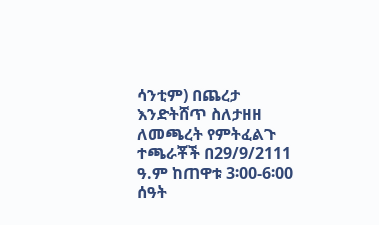ሳንቲም) በጨረታ እንድትሸጥ ስለታዘዘ ለመጫረት የምትፈልጉ ተጫራቾች በ29/9/2111 ዓ.ም ከጠዋቱ 3፡00-6፡00 ሰዓት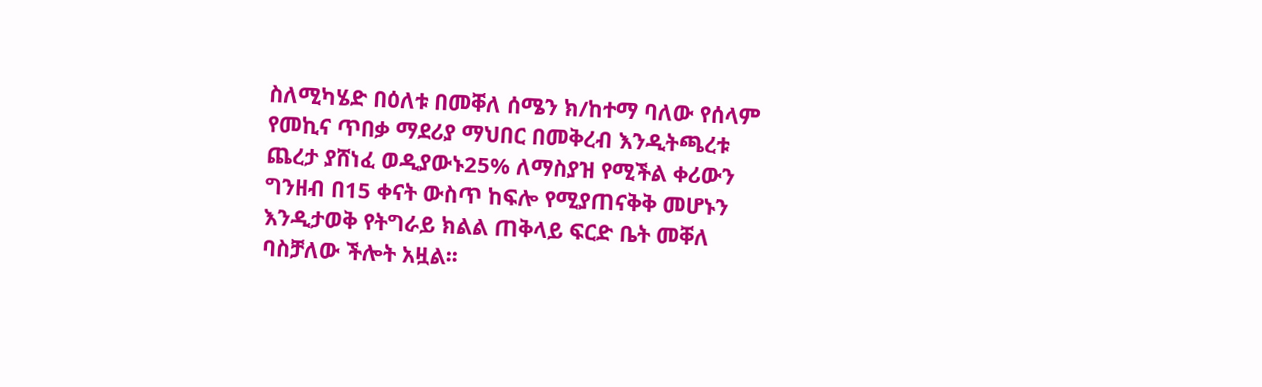ስለሚካሄድ በዕለቱ በመቐለ ሰሜን ክ/ከተማ ባለው የሰላም የመኪና ጥበቃ ማደሪያ ማህበር በመቅረብ እንዲትጫረቱ ጨረታ ያሸነፈ ወዲያውኑ25% ለማስያዝ የሚችል ቀሪውን ግንዘብ በ15 ቀናት ውስጥ ከፍሎ የሚያጠናቅቅ መሆኑን እንዲታወቅ የትግራይ ክልል ጠቅላይ ፍርድ ቤት መቐለ ባስቻለው ችሎት አዟል፡፡